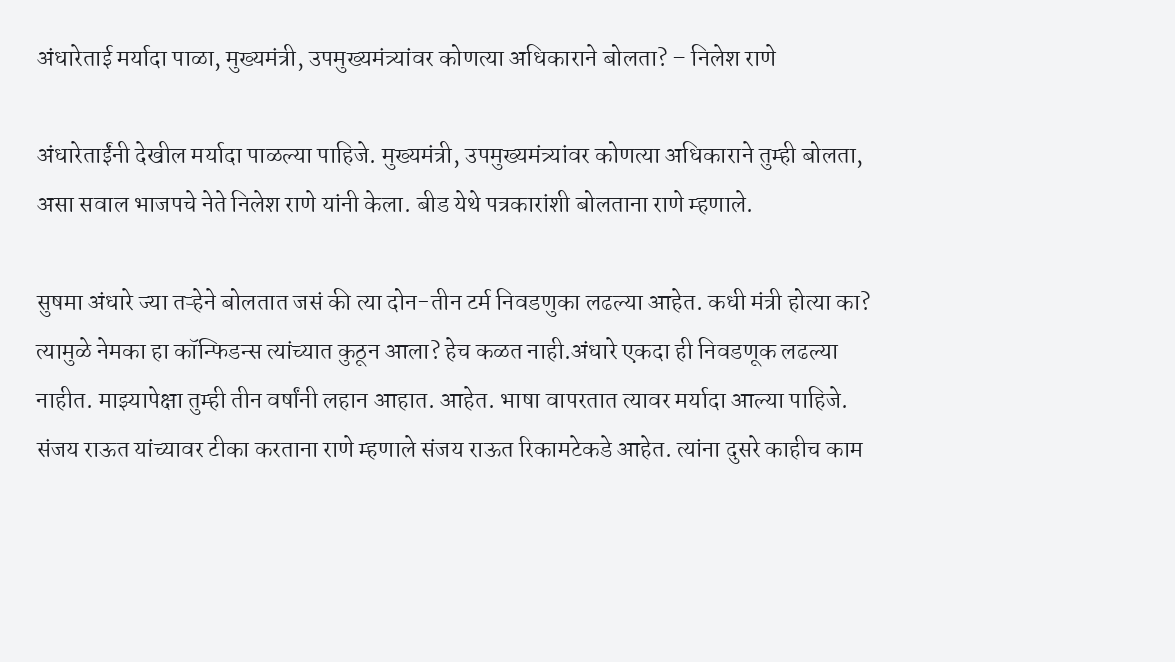अंधारेताई मर्यादा पाळा, मुख्यमंत्री, उपमुख्यमंत्र्यांवर कोणत्या अधिकाराने बोलता? – निलेश राणे

अंधारेताईंनी देखील मर्यादा पाळल्या पाहिजे. मुख्यमंत्री, उपमुख्यमंत्र्यांवर कोणत्या अधिकाराने तुम्ही बोलता, असा सवाल भाजपचे नेते निलेश राणे यांनी केला. बीड येथे पत्रकारांशी बोलताना राणे म्हणाले.

सुषमा अंधारे ज्या तऱ्हेने बोलतात जसं की त्या दोन-तीन टर्म निवडणुका लढल्या आहेत. कधी मंत्री होत्या का? त्यामुळे नेमका हा कॉन्फिडन्स त्यांच्यात कुठून आला? हेच कळत नाही.अंधारे एकदा ही निवडणूक लढल्या नाहीत. माझ्यापेक्षा तुम्ही तीन वर्षांनी लहान आहात. आहेत. भाषा वापरतात त्यावर मर्यादा आल्या पाहिजे. संजय राऊत यांच्यावर टीका करताना राणे म्हणाले संजय राऊत रिकामटेकडे आहेत. त्यांना दुसरे काहीच काम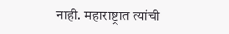नाही. महाराष्ट्रात त्यांची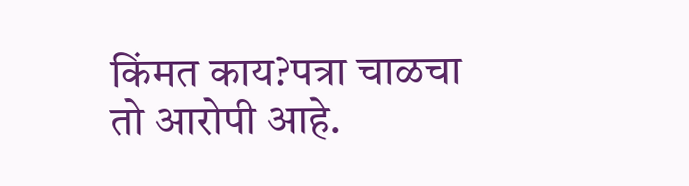किंमत काय?पत्रा चाळचा तो आरोपी आहे.